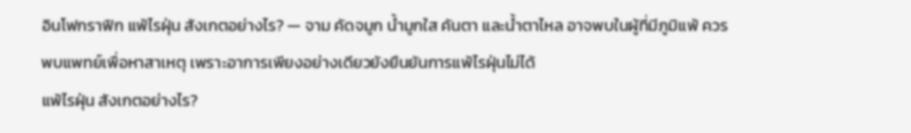อินโฟกราฟิก แพ้ไรฝุ่น สังเกตอย่างไร? — จาม คัดจมูก น้ำมูกใส คันตา และน้ำตาไหล อาจพบในผู้ที่มีภูมิแพ้ ควรพบแพทย์เพื่อหาสาเหตุ เพราะอาการเพียงอย่างเดียวยังยืนยันการแพ้ไรฝุ่นไม่ได้
แพ้ไรฝุ่น สังเกตอย่างไร?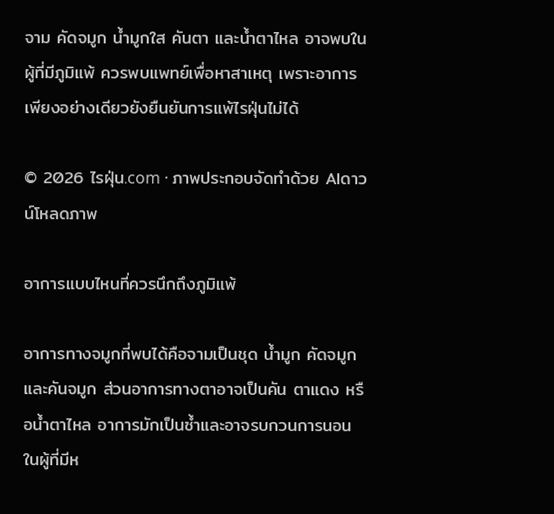จาม คัดจมูก น้ำมูกใส คันตา และน้ำตาไหล อาจพบในผู้ที่มีภูมิแพ้ ควรพบแพทย์เพื่อหาสาเหตุ เพราะอาการเพียงอย่างเดียวยังยืนยันการแพ้ไรฝุ่นไม่ได้

© 2026 ไรฝุ่น.com · ภาพประกอบจัดทำด้วย AIดาวน์โหลดภาพ

อาการแบบไหนที่ควรนึกถึงภูมิแพ้

อาการทางจมูกที่พบได้คือจามเป็นชุด น้ำมูก คัดจมูก และคันจมูก ส่วนอาการทางตาอาจเป็นคัน ตาแดง หรือน้ำตาไหล อาการมักเป็นซ้ำและอาจรบกวนการนอน ในผู้ที่มีห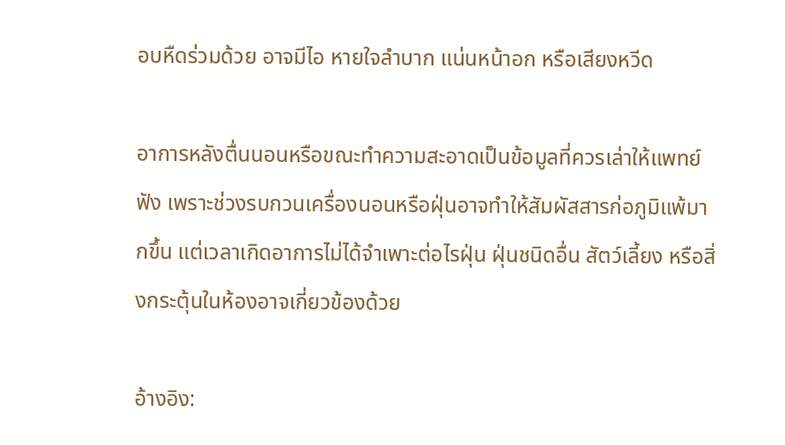อบหืดร่วมด้วย อาจมีไอ หายใจลำบาก แน่นหน้าอก หรือเสียงหวีด

อาการหลังตื่นนอนหรือขณะทำความสะอาดเป็นข้อมูลที่ควรเล่าให้แพทย์ฟัง เพราะช่วงรบกวนเครื่องนอนหรือฝุ่นอาจทำให้สัมผัสสารก่อภูมิแพ้มากขึ้น แต่เวลาเกิดอาการไม่ได้จำเพาะต่อไรฝุ่น ฝุ่นชนิดอื่น สัตว์เลี้ยง หรือสิ่งกระตุ้นในห้องอาจเกี่ยวข้องด้วย

อ้างอิง: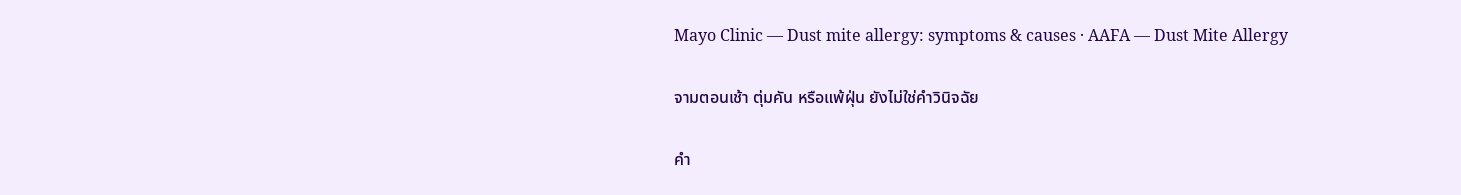Mayo Clinic — Dust mite allergy: symptoms & causes · AAFA — Dust Mite Allergy

จามตอนเช้า ตุ่มคัน หรือแพ้ฝุ่น ยังไม่ใช่คำวินิจฉัย

คำ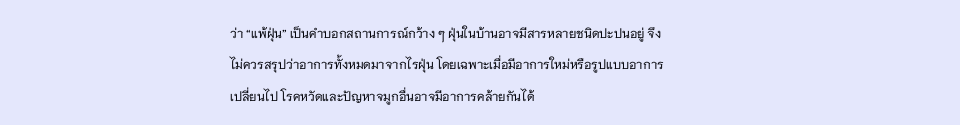ว่า “แพ้ฝุ่น” เป็นคำบอกสถานการณ์กว้าง ๆ ฝุ่นในบ้านอาจมีสารหลายชนิดปะปนอยู่ จึงไม่ควรสรุปว่าอาการทั้งหมดมาจากไรฝุ่น โดยเฉพาะเมื่อมีอาการใหม่หรือรูปแบบอาการเปลี่ยนไป โรคหวัดและปัญหาจมูกอื่นอาจมีอาการคล้ายกันได้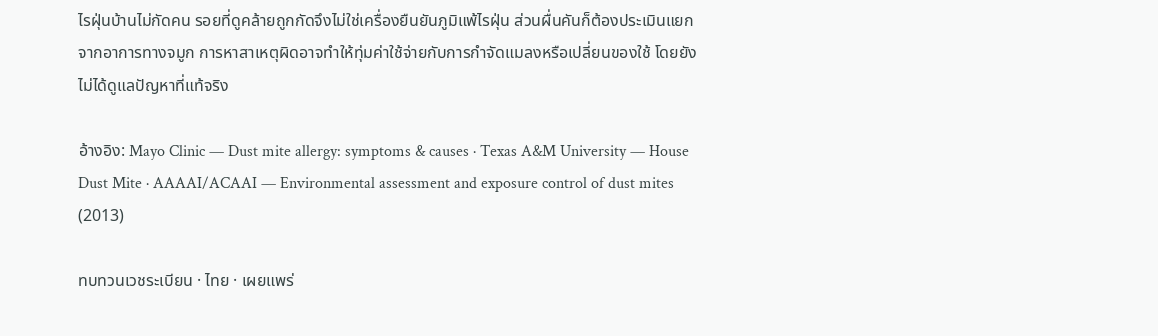ไรฝุ่นบ้านไม่กัดคน รอยที่ดูคล้ายถูกกัดจึงไม่ใช่เครื่องยืนยันภูมิแพ้ไรฝุ่น ส่วนผื่นคันก็ต้องประเมินแยกจากอาการทางจมูก การหาสาเหตุผิดอาจทำให้ทุ่มค่าใช้จ่ายกับการกำจัดแมลงหรือเปลี่ยนของใช้ โดยยังไม่ได้ดูแลปัญหาที่แท้จริง

อ้างอิง: Mayo Clinic — Dust mite allergy: symptoms & causes · Texas A&M University — House Dust Mite · AAAAI/ACAAI — Environmental assessment and exposure control of dust mites (2013)

ทบทวนเวชระเบียน · ไทย · เผยแพร่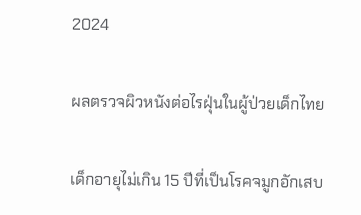2024

ผลตรวจผิวหนังต่อไรฝุ่นในผู้ป่วยเด็กไทย

เด็กอายุไม่เกิน 15 ปีที่เป็นโรคจมูกอักเสบ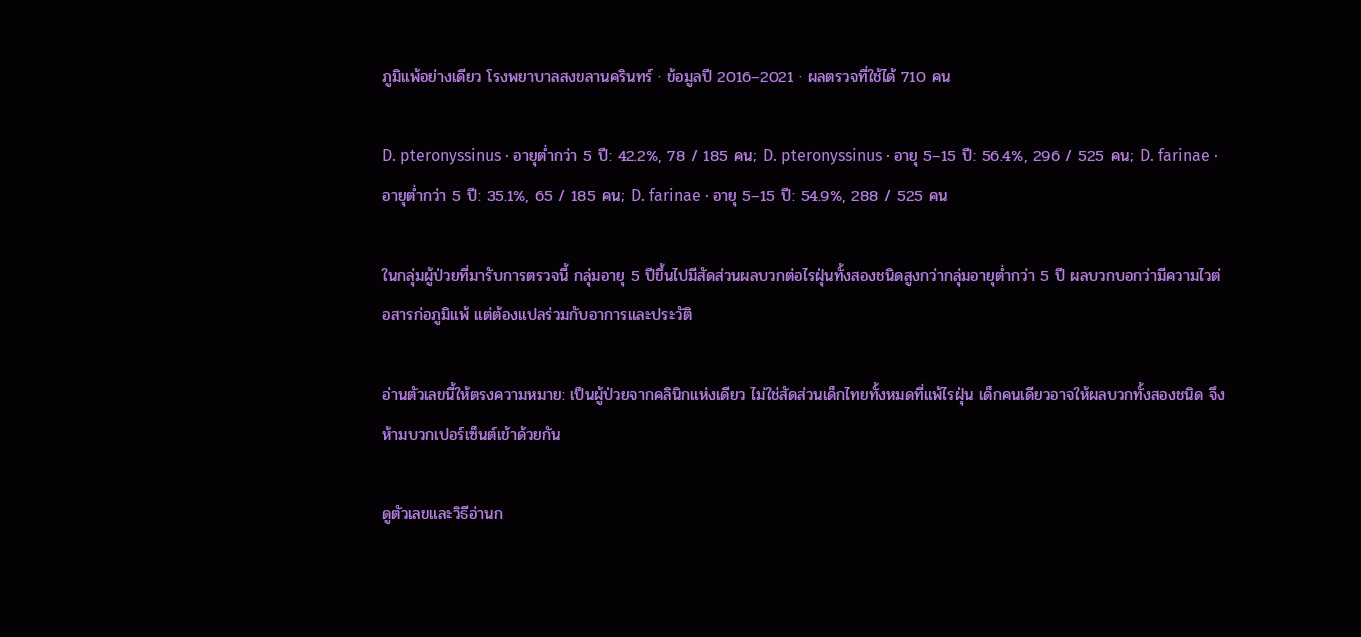ภูมิแพ้อย่างเดียว โรงพยาบาลสงขลานครินทร์ · ข้อมูลปี 2016–2021 · ผลตรวจที่ใช้ได้ 710 คน

D. pteronyssinus · อายุต่ำกว่า 5 ปี: 42.2%, 78 / 185 คน; D. pteronyssinus · อายุ 5–15 ปี: 56.4%, 296 / 525 คน; D. farinae · อายุต่ำกว่า 5 ปี: 35.1%, 65 / 185 คน; D. farinae · อายุ 5–15 ปี: 54.9%, 288 / 525 คน

ในกลุ่มผู้ป่วยที่มารับการตรวจนี้ กลุ่มอายุ 5 ปีขึ้นไปมีสัดส่วนผลบวกต่อไรฝุ่นทั้งสองชนิดสูงกว่ากลุ่มอายุต่ำกว่า 5 ปี ผลบวกบอกว่ามีความไวต่อสารก่อภูมิแพ้ แต่ต้องแปลร่วมกับอาการและประวัติ

อ่านตัวเลขนี้ให้ตรงความหมาย: เป็นผู้ป่วยจากคลินิกแห่งเดียว ไม่ใช่สัดส่วนเด็กไทยทั้งหมดที่แพ้ไรฝุ่น เด็กคนเดียวอาจให้ผลบวกทั้งสองชนิด จึงห้ามบวกเปอร์เซ็นต์เข้าด้วยกัน

ดูตัวเลขและวิธีอ่านก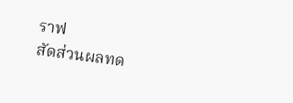ราฟ
สัดส่วนผลทด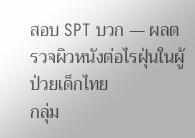สอบ SPT บวก — ผลตรวจผิวหนังต่อไรฝุ่นในผู้ป่วยเด็กไทย
กลุ่ม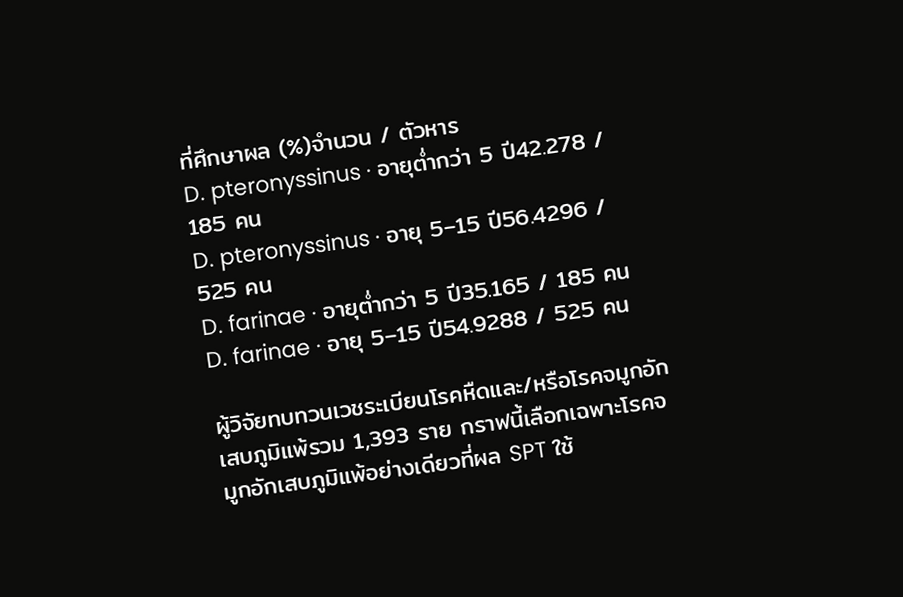ที่ศึกษาผล (%)จำนวน / ตัวหาร
D. pteronyssinus · อายุต่ำกว่า 5 ปี42.278 / 185 คน
D. pteronyssinus · อายุ 5–15 ปี56.4296 / 525 คน
D. farinae · อายุต่ำกว่า 5 ปี35.165 / 185 คน
D. farinae · อายุ 5–15 ปี54.9288 / 525 คน

ผู้วิจัยทบทวนเวชระเบียนโรคหืดและ/หรือโรคจมูกอักเสบภูมิแพ้รวม 1,393 ราย กราฟนี้เลือกเฉพาะโรคจมูกอักเสบภูมิแพ้อย่างเดียวที่ผล SPT ใช้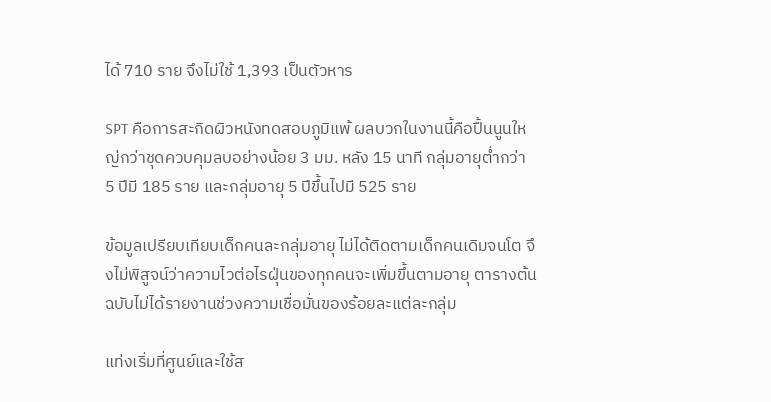ได้ 710 ราย จึงไม่ใช้ 1,393 เป็นตัวหาร

SPT คือการสะกิดผิวหนังทดสอบภูมิแพ้ ผลบวกในงานนี้คือปื้นนูนใหญ่กว่าชุดควบคุมลบอย่างน้อย 3 มม. หลัง 15 นาที กลุ่มอายุต่ำกว่า 5 ปีมี 185 ราย และกลุ่มอายุ 5 ปีขึ้นไปมี 525 ราย

ข้อมูลเปรียบเทียบเด็กคนละกลุ่มอายุ ไม่ได้ติดตามเด็กคนเดิมจนโต จึงไม่พิสูจน์ว่าความไวต่อไรฝุ่นของทุกคนจะเพิ่มขึ้นตามอายุ ตารางต้นฉบับไม่ได้รายงานช่วงความเชื่อมั่นของร้อยละแต่ละกลุ่ม

แท่งเริ่มที่ศูนย์และใช้ส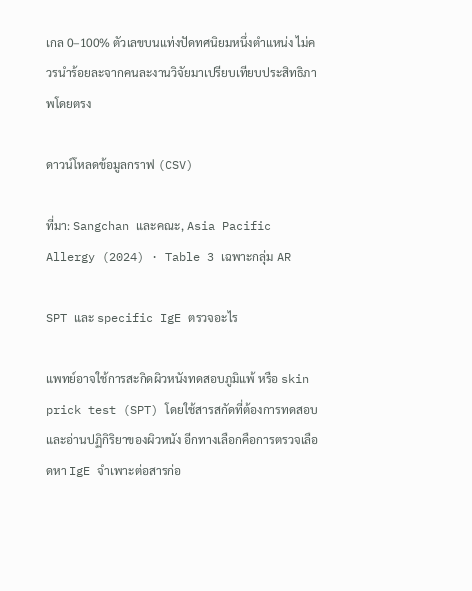เกล 0–100% ตัวเลขบนแท่งปัดทศนิยมหนึ่งตำแหน่ง ไม่ควรนำร้อยละจากคนละงานวิจัยมาเปรียบเทียบประสิทธิภาพโดยตรง

ดาวน์โหลดข้อมูลกราฟ (CSV)

ที่มา: Sangchan และคณะ, Asia Pacific Allergy (2024) · Table 3 เฉพาะกลุ่ม AR

SPT และ specific IgE ตรวจอะไร

แพทย์อาจใช้การสะกิดผิวหนังทดสอบภูมิแพ้ หรือ skin prick test (SPT) โดยใช้สารสกัดที่ต้องการทดสอบและอ่านปฏิกิริยาของผิวหนัง อีกทางเลือกคือการตรวจเลือดหา IgE จำเพาะต่อสารก่อ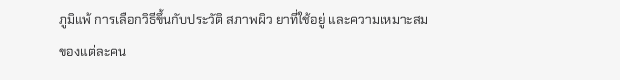ภูมิแพ้ การเลือกวิธีขึ้นกับประวัติ สภาพผิว ยาที่ใช้อยู่ และความเหมาะสมของแต่ละคน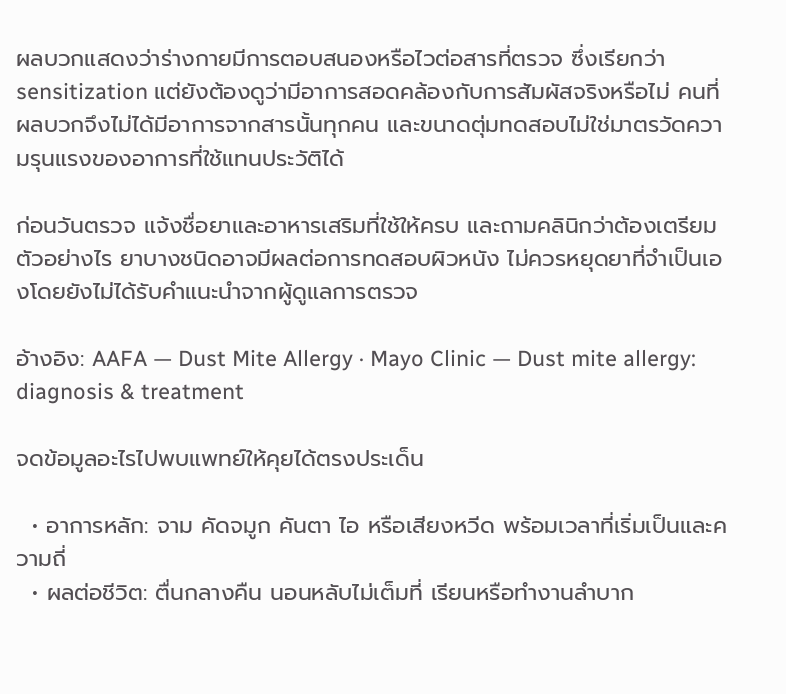ผลบวกแสดงว่าร่างกายมีการตอบสนองหรือไวต่อสารที่ตรวจ ซึ่งเรียกว่า sensitization แต่ยังต้องดูว่ามีอาการสอดคล้องกับการสัมผัสจริงหรือไม่ คนที่ผลบวกจึงไม่ได้มีอาการจากสารนั้นทุกคน และขนาดตุ่มทดสอบไม่ใช่มาตรวัดความรุนแรงของอาการที่ใช้แทนประวัติได้

ก่อนวันตรวจ แจ้งชื่อยาและอาหารเสริมที่ใช้ให้ครบ และถามคลินิกว่าต้องเตรียมตัวอย่างไร ยาบางชนิดอาจมีผลต่อการทดสอบผิวหนัง ไม่ควรหยุดยาที่จำเป็นเองโดยยังไม่ได้รับคำแนะนำจากผู้ดูแลการตรวจ

อ้างอิง: AAFA — Dust Mite Allergy · Mayo Clinic — Dust mite allergy: diagnosis & treatment

จดข้อมูลอะไรไปพบแพทย์ให้คุยได้ตรงประเด็น

  • อาการหลัก: จาม คัดจมูก คันตา ไอ หรือเสียงหวีด พร้อมเวลาที่เริ่มเป็นและความถี่
  • ผลต่อชีวิต: ตื่นกลางคืน นอนหลับไม่เต็มที่ เรียนหรือทำงานลำบาก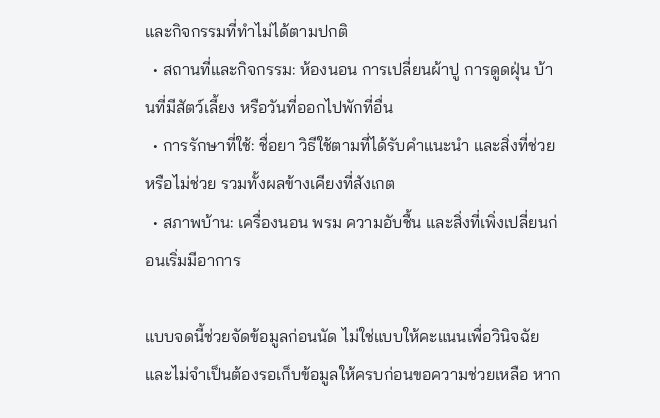และกิจกรรมที่ทำไม่ได้ตามปกติ
  • สถานที่และกิจกรรม: ห้องนอน การเปลี่ยนผ้าปู การดูดฝุ่น บ้านที่มีสัตว์เลี้ยง หรือวันที่ออกไปพักที่อื่น
  • การรักษาที่ใช้: ชื่อยา วิธีใช้ตามที่ได้รับคำแนะนำ และสิ่งที่ช่วยหรือไม่ช่วย รวมทั้งผลข้างเคียงที่สังเกต
  • สภาพบ้าน: เครื่องนอน พรม ความอับชื้น และสิ่งที่เพิ่งเปลี่ยนก่อนเริ่มมีอาการ

แบบจดนี้ช่วยจัดข้อมูลก่อนนัด ไม่ใช่แบบให้คะแนนเพื่อวินิจฉัย และไม่จำเป็นต้องรอเก็บข้อมูลให้ครบก่อนขอความช่วยเหลือ หาก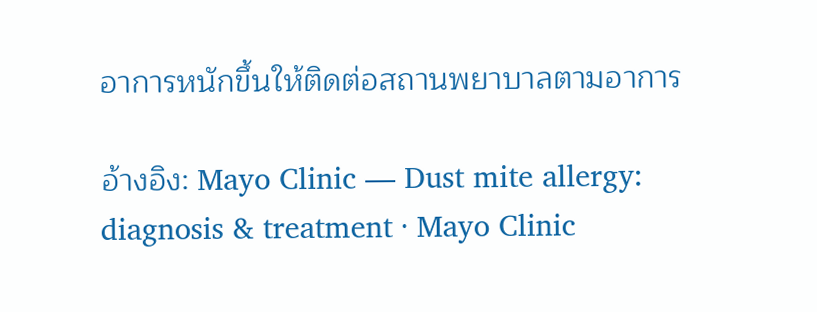อาการหนักขึ้นให้ติดต่อสถานพยาบาลตามอาการ

อ้างอิง: Mayo Clinic — Dust mite allergy: diagnosis & treatment · Mayo Clinic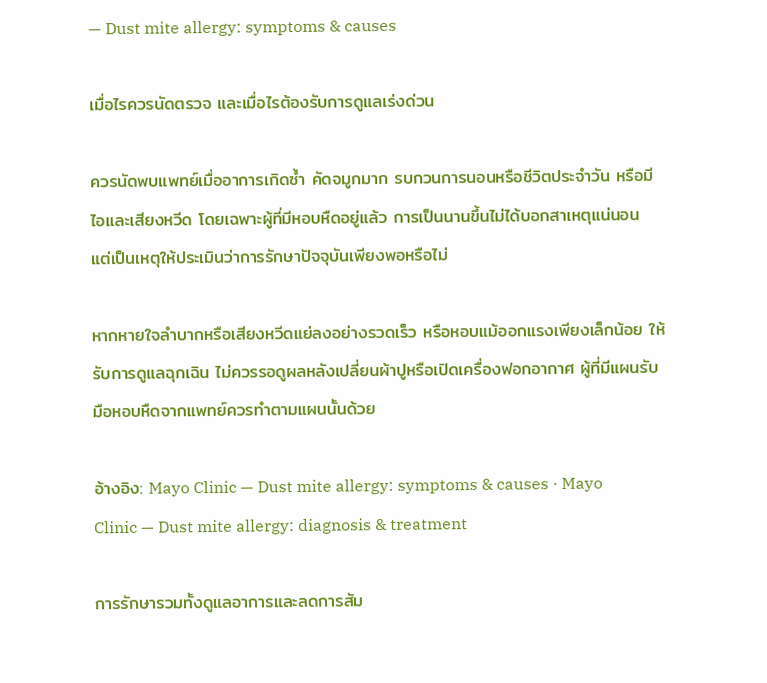— Dust mite allergy: symptoms & causes

เมื่อไรควรนัดตรวจ และเมื่อไรต้องรับการดูแลเร่งด่วน

ควรนัดพบแพทย์เมื่ออาการเกิดซ้ำ คัดจมูกมาก รบกวนการนอนหรือชีวิตประจำวัน หรือมีไอและเสียงหวีด โดยเฉพาะผู้ที่มีหอบหืดอยู่แล้ว การเป็นนานขึ้นไม่ได้บอกสาเหตุแน่นอน แต่เป็นเหตุให้ประเมินว่าการรักษาปัจจุบันเพียงพอหรือไม่

หากหายใจลำบากหรือเสียงหวีดแย่ลงอย่างรวดเร็ว หรือหอบแม้ออกแรงเพียงเล็กน้อย ให้รับการดูแลฉุกเฉิน ไม่ควรรอดูผลหลังเปลี่ยนผ้าปูหรือเปิดเครื่องฟอกอากาศ ผู้ที่มีแผนรับมือหอบหืดจากแพทย์ควรทำตามแผนนั้นด้วย

อ้างอิง: Mayo Clinic — Dust mite allergy: symptoms & causes · Mayo Clinic — Dust mite allergy: diagnosis & treatment

การรักษารวมทั้งดูแลอาการและลดการสัม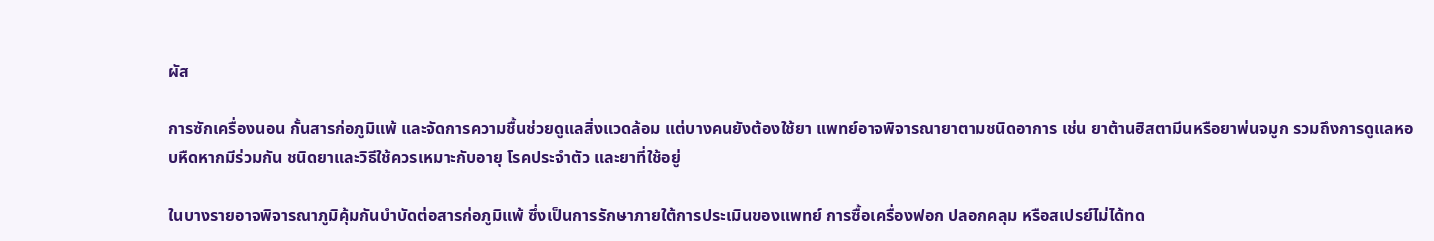ผัส

การซักเครื่องนอน กั้นสารก่อภูมิแพ้ และจัดการความชื้นช่วยดูแลสิ่งแวดล้อม แต่บางคนยังต้องใช้ยา แพทย์อาจพิจารณายาตามชนิดอาการ เช่น ยาต้านฮิสตามีนหรือยาพ่นจมูก รวมถึงการดูแลหอบหืดหากมีร่วมกัน ชนิดยาและวิธีใช้ควรเหมาะกับอายุ โรคประจำตัว และยาที่ใช้อยู่

ในบางรายอาจพิจารณาภูมิคุ้มกันบำบัดต่อสารก่อภูมิแพ้ ซึ่งเป็นการรักษาภายใต้การประเมินของแพทย์ การซื้อเครื่องฟอก ปลอกคลุม หรือสเปรย์ไม่ได้ทด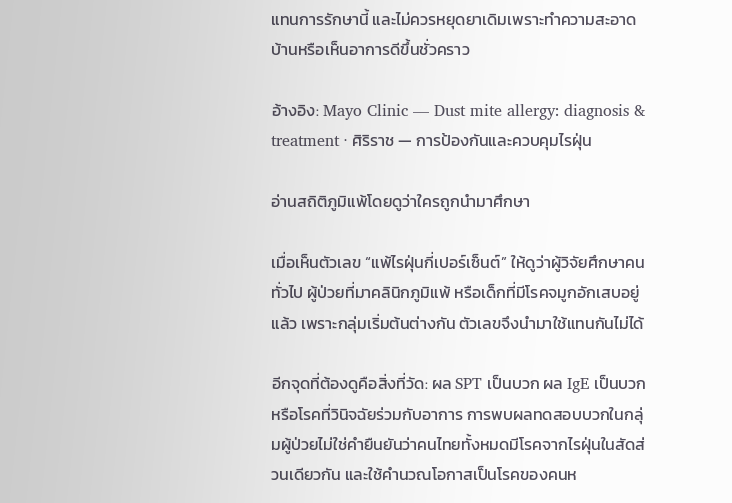แทนการรักษานี้ และไม่ควรหยุดยาเดิมเพราะทำความสะอาดบ้านหรือเห็นอาการดีขึ้นชั่วคราว

อ้างอิง: Mayo Clinic — Dust mite allergy: diagnosis & treatment · ศิริราช — การป้องกันและควบคุมไรฝุ่น

อ่านสถิติภูมิแพ้โดยดูว่าใครถูกนำมาศึกษา

เมื่อเห็นตัวเลข “แพ้ไรฝุ่นกี่เปอร์เซ็นต์” ให้ดูว่าผู้วิจัยศึกษาคนทั่วไป ผู้ป่วยที่มาคลินิกภูมิแพ้ หรือเด็กที่มีโรคจมูกอักเสบอยู่แล้ว เพราะกลุ่มเริ่มต้นต่างกัน ตัวเลขจึงนำมาใช้แทนกันไม่ได้

อีกจุดที่ต้องดูคือสิ่งที่วัด: ผล SPT เป็นบวก ผล IgE เป็นบวก หรือโรคที่วินิจฉัยร่วมกับอาการ การพบผลทดสอบบวกในกลุ่มผู้ป่วยไม่ใช่คำยืนยันว่าคนไทยทั้งหมดมีโรคจากไรฝุ่นในสัดส่วนเดียวกัน และใช้คำนวณโอกาสเป็นโรคของคนห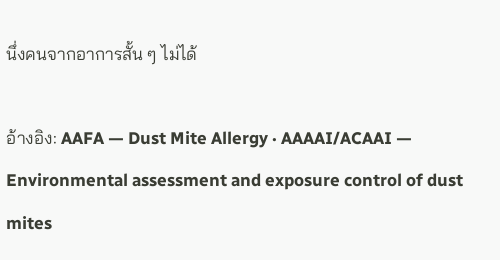นึ่งคนจากอาการสั้น ๆ ไม่ได้

อ้างอิง: AAFA — Dust Mite Allergy · AAAAI/ACAAI — Environmental assessment and exposure control of dust mites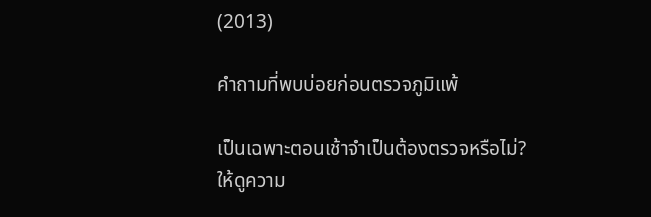(2013)

คำถามที่พบบ่อยก่อนตรวจภูมิแพ้

เป็นเฉพาะตอนเช้าจำเป็นต้องตรวจหรือไม่? ให้ดูความ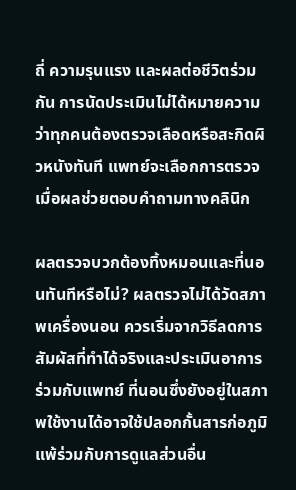ถี่ ความรุนแรง และผลต่อชีวิตร่วมกัน การนัดประเมินไม่ได้หมายความว่าทุกคนต้องตรวจเลือดหรือสะกิดผิวหนังทันที แพทย์จะเลือกการตรวจเมื่อผลช่วยตอบคำถามทางคลินิก

ผลตรวจบวกต้องทิ้งหมอนและที่นอนทันทีหรือไม่? ผลตรวจไม่ได้วัดสภาพเครื่องนอน ควรเริ่มจากวิธีลดการสัมผัสที่ทำได้จริงและประเมินอาการร่วมกับแพทย์ ที่นอนซึ่งยังอยู่ในสภาพใช้งานได้อาจใช้ปลอกกั้นสารก่อภูมิแพ้ร่วมกับการดูแลส่วนอื่น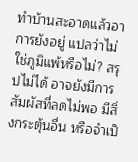ทำบ้านสะอาดแล้วอาการยังอยู่ แปลว่าไม่ใช่ภูมิแพ้หรือไม่? สรุปไม่ได้ อาจยังมีการสัมผัสที่ลดไม่พอ มีสิ่งกระตุ้นอื่น หรือจำเป็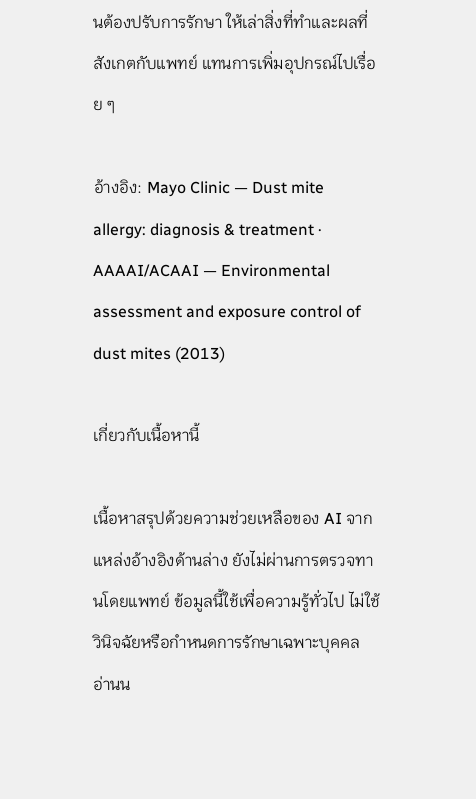นต้องปรับการรักษา ให้เล่าสิ่งที่ทำและผลที่สังเกตกับแพทย์ แทนการเพิ่มอุปกรณ์ไปเรื่อย ๆ

อ้างอิง: Mayo Clinic — Dust mite allergy: diagnosis & treatment · AAAAI/ACAAI — Environmental assessment and exposure control of dust mites (2013)

เกี่ยวกับเนื้อหานี้

เนื้อหาสรุปด้วยความช่วยเหลือของ AI จากแหล่งอ้างอิงด้านล่าง ยังไม่ผ่านการตรวจทานโดยแพทย์ ข้อมูลนี้ใช้เพื่อความรู้ทั่วไป ไม่ใช้วินิจฉัยหรือกำหนดการรักษาเฉพาะบุคคล อ่านน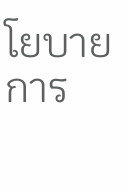โยบายการ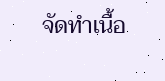จัดทำเนื้อ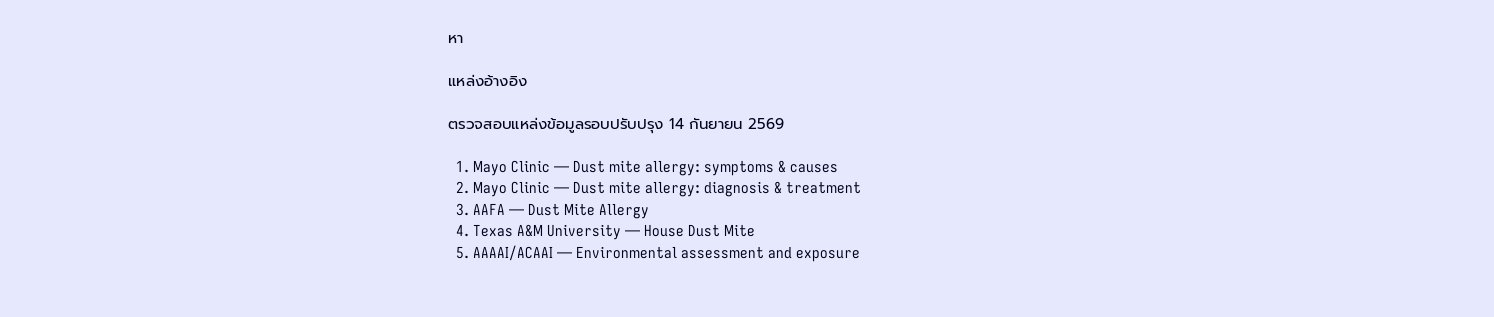หา

แหล่งอ้างอิง

ตรวจสอบแหล่งข้อมูลรอบปรับปรุง 14 กันยายน 2569

  1. Mayo Clinic — Dust mite allergy: symptoms & causes
  2. Mayo Clinic — Dust mite allergy: diagnosis & treatment
  3. AAFA — Dust Mite Allergy
  4. Texas A&M University — House Dust Mite
  5. AAAAI/ACAAI — Environmental assessment and exposure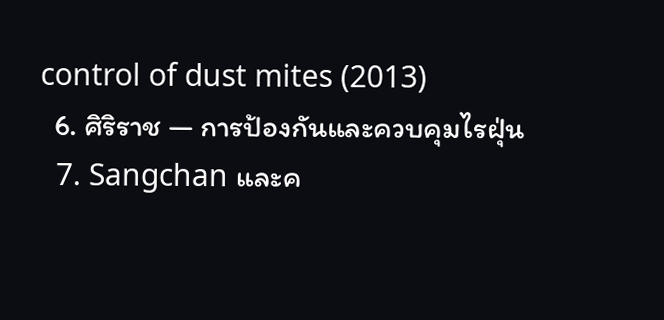control of dust mites (2013)
  6. ศิริราช — การป้องกันและควบคุมไรฝุ่น
  7. Sangchan และค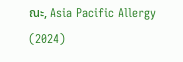ณะ, Asia Pacific Allergy (2024)